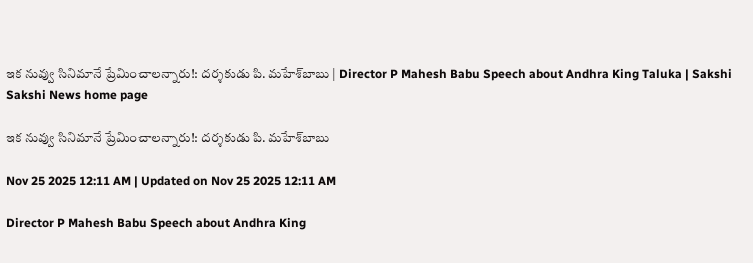ఇక నువ్వు సినిమానే ప్రేమించాలన్నారు!: దర్శకుడు పి. మహేశ్‌బాబు | Director P Mahesh Babu Speech about Andhra King Taluka | Sakshi
Sakshi News home page

ఇక నువ్వు సినిమానే ప్రేమించాలన్నారు!: దర్శకుడు పి. మహేశ్‌బాబు

Nov 25 2025 12:11 AM | Updated on Nov 25 2025 12:11 AM

Director P Mahesh Babu Speech about Andhra King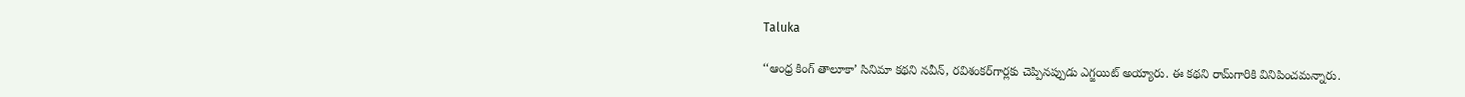Taluka

‘‘ఆంధ్ర కింగ్‌ తాలూకా’ సినిమా కథని నవీన్, రవిశంకర్‌గార్లకు చెప్పినప్పుడు ఎగ్జయిట్‌ అయ్యారు. ఈ కథని రామ్‌గారికి వినిపించమన్నారు.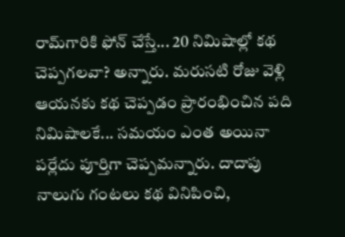రామ్‌గారికి ఫోన్‌ చేస్తే... 20 నిమిషాల్లో కథ చెప్పగలవా? అన్నారు. మరుసటి రోజు వెళ్లి ఆయనకు కథ చెప్పడం ప్రారంభించిన పది నిమిషాలకే... సమయం ఎంత అయినా పర్లేదు పూర్తిగా చెప్పమన్నారు. దాదాపు నాలుగు గంటలు కథ వినిపించి,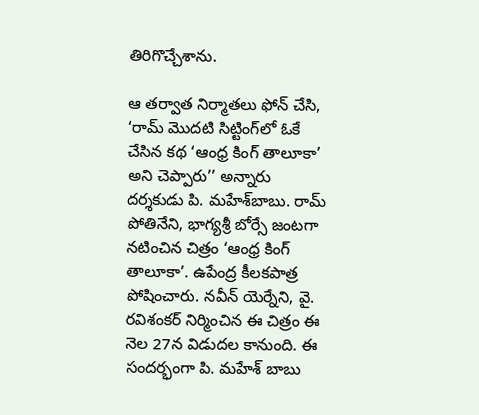తిరిగొచ్చేశాను.

ఆ తర్వాత నిర్మాతలు ఫోన్‌ చేసి, ‘రామ్‌ మొదటి సిట్టింగ్‌లో ఓకే చేసిన కథ ‘ఆంధ్ర కింగ్‌ తాలూకా’ అని చెప్పారు’’ అన్నారు  దర్శకుడు పి. మహేశ్‌బాబు. రామ్‌ పోతినేని, భాగ్యశ్రీ బోర్సే జంటగా నటించిన చిత్రం ‘ఆంధ్ర కింగ్‌ తాలూకా’. ఉపేంద్ర కీలకపాత్ర పోషించారు. నవీన్‌ యెర్నేని, వై. రవిశంకర్‌ నిర్మించిన ఈ చిత్రం ఈ నెల 27న విడుదల కానుంది. ఈ సందర్భంగా పి. మహేశ్‌ బాబు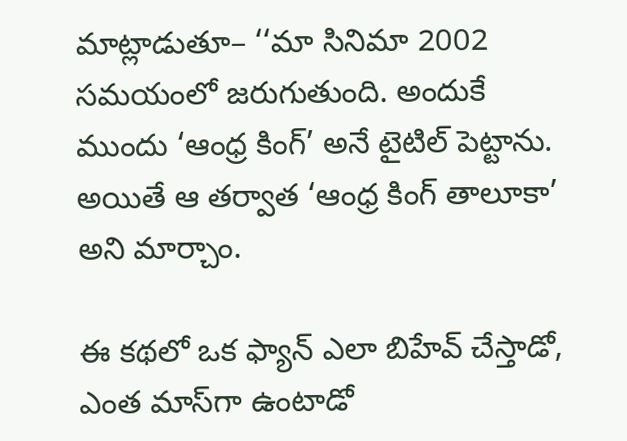మాట్లాడుతూ– ‘‘మా సినిమా 2002 సమయంలో జరుగుతుంది. అందుకే ముందు ‘ఆంధ్ర కింగ్‌’ అనే టైటిల్‌ పెట్టాను. అయితే ఆ తర్వాత ‘ఆంధ్ర కింగ్‌ తాలూకా’ అని మార్చాం.

ఈ కథలో ఒక ఫ్యాన్‌ ఎలా బిహేవ్‌ చేస్తాడో, ఎంత మాస్‌గా ఉంటాడో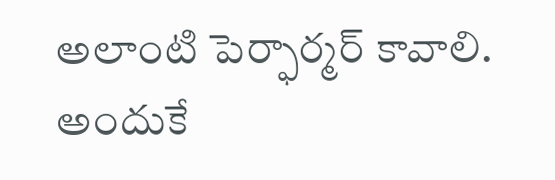అలాంటి పెర్ఫార్మర్‌ కావాలి. అందుకే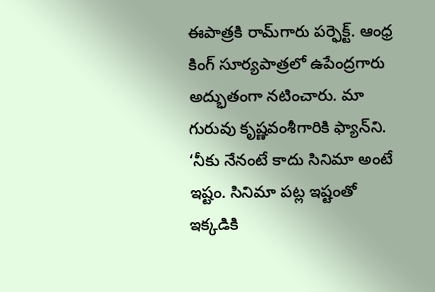ఈపాత్రకి రామ్‌గారు పర్ఫెక్ట్‌. ఆంధ్ర కింగ్‌ సూర్యపాత్రలో ఉపేంద్రగారు అద్భుతంగా నటించారు. మా గురువు కృష్ణవంశీగారికి ఫ్యాన్‌ని. ‘నీకు నేనంటే కాదు సినిమా అంటే ఇష్టం. సినిమా పట్ల ఇష్టంతో ఇక్కడికి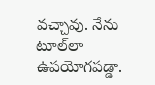వచ్చావు. నేను టూల్‌లా ఉపయోగపడ్డా.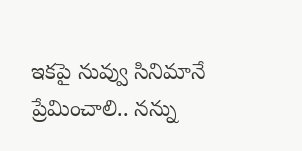ఇకపై నువ్వు సినిమానే ప్రేమించాలి.. నన్ను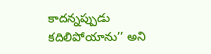కాదన్నప్పుడు కదిలిపోయాను’’ అని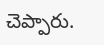చెప్పారు.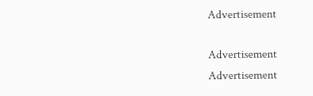Advertisement

Advertisement
Advertisement